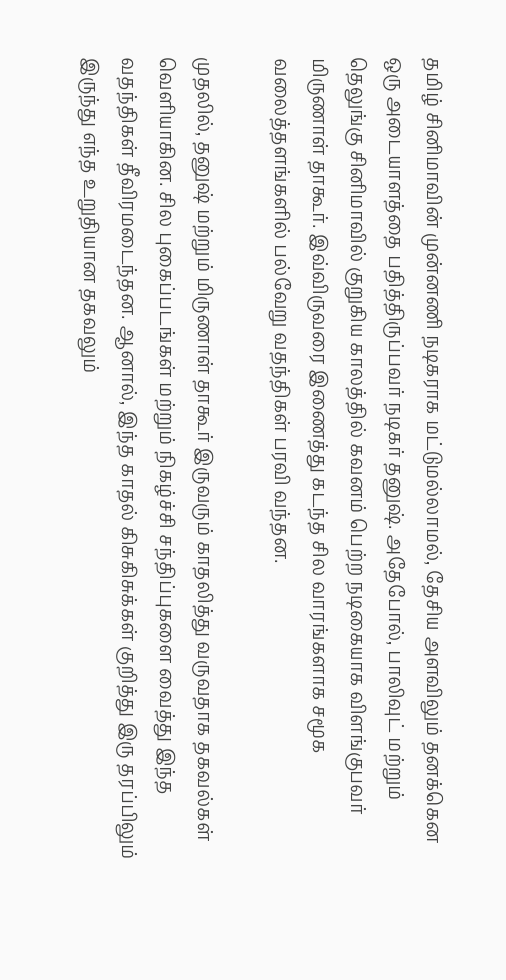தமிழ் சினிமாவின் முன்னணி நடிகராக மட்டுமல்லாமல், தேசிய அளவிலும் தனக்கென ஒரு அடையாளத்தை பதித்திருப்பவர் நடிகர் தனுஷ். அதேபோல், பாலிவுட் மற்றும் தெலுங்கு சினிமாவில் குறுகிய காலத்தில் கவனம் பெற்ற நடிகையாக விளங்குபவர் மிருணாள் தாகூர். இவ்விருவரை இணைத்து கடந்த சில வாரங்களாக சமூக வலைத்தளங்களில் பல்வேறு வதந்திகள் பரவி வந்தன.

முதலில், தனுஷ் மற்றும் மிருணாள் தாகூர் இருவரும் காதலித்து வருவதாக தகவல்கள் வெளியாகின. சில புகைப்படங்கள் மற்றும் நிகழ்ச்சி சந்திப்புகளை வைத்து இந்த வதந்திகள் தீவிரமடைந்தன. ஆனால், இந்த காதல் கிசுகிசுக்கள் குறித்து இரு தரப்பிலும் இருந்து எந்த உறுதியான தகவலும்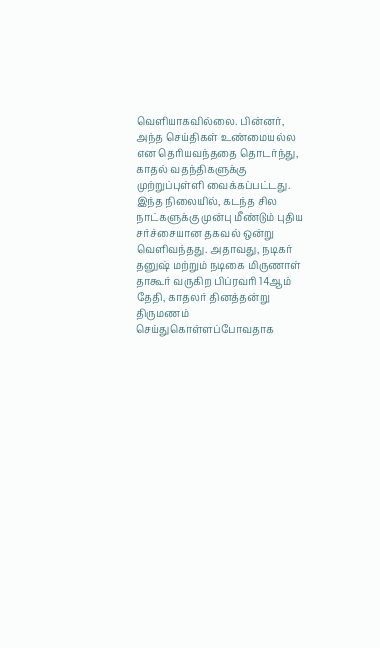வெளியாகவில்லை. பின்னர், அந்த செய்திகள் உண்மையல்ல என தெரியவந்ததை தொடர்ந்து, காதல் வதந்திகளுக்கு முற்றுப்புள்ளி வைக்கப்பட்டது.
இந்த நிலையில், கடந்த சில நாட்களுக்கு முன்பு மீண்டும் புதிய சர்ச்சையான தகவல் ஒன்று வெளிவந்தது. அதாவது, நடிகர் தனுஷ் மற்றும் நடிகை மிருணாள் தாகூர் வருகிற பிப்ரவரி 14ஆம் தேதி, காதலர் தினத்தன்று திருமணம் செய்துகொள்ளப்போவதாக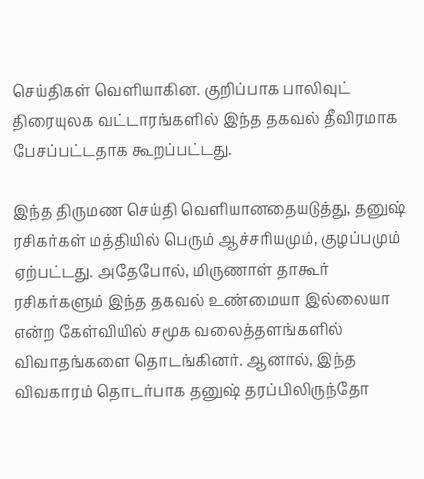செய்திகள் வெளியாகின. குறிப்பாக பாலிவுட் திரையுலக வட்டாரங்களில் இந்த தகவல் தீவிரமாக பேசப்பட்டதாக கூறப்பட்டது.

இந்த திருமண செய்தி வெளியானதையடுத்து, தனுஷ் ரசிகர்கள் மத்தியில் பெரும் ஆச்சரியமும், குழப்பமும் ஏற்பட்டது. அதேபோல், மிருணாள் தாகூர் ரசிகர்களும் இந்த தகவல் உண்மையா இல்லையா என்ற கேள்வியில் சமூக வலைத்தளங்களில் விவாதங்களை தொடங்கினர். ஆனால், இந்த விவகாரம் தொடர்பாக தனுஷ் தரப்பிலிருந்தோ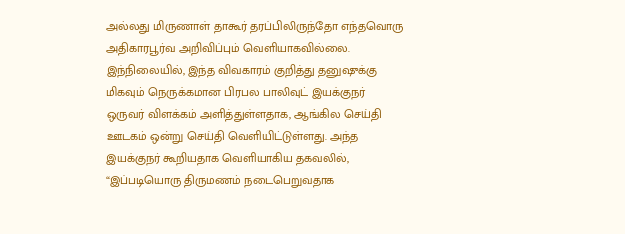அல்லது மிருணாள் தாகூர் தரப்பிலிருந்தோ எந்தவொரு அதிகாரபூர்வ அறிவிப்பும் வெளியாகவில்லை.
இந்நிலையில், இந்த விவகாரம் குறித்து தனுஷுக்கு மிகவும் நெருக்கமான பிரபல பாலிவுட் இயக்குநர் ஒருவர் விளக்கம் அளித்துள்ளதாக, ஆங்கில செய்தி ஊடகம் ஒன்று செய்தி வெளியிட்டுள்ளது. அந்த இயக்குநர் கூறியதாக வெளியாகிய தகவலில், “இப்படியொரு திருமணம் நடைபெறுவதாக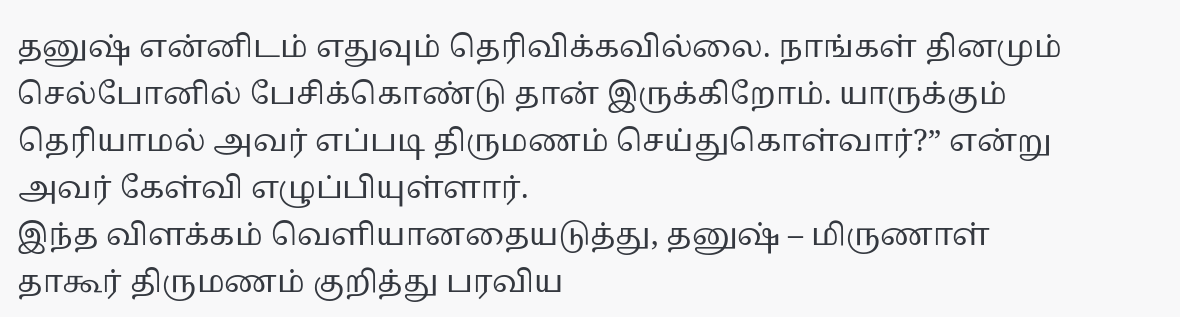தனுஷ் என்னிடம் எதுவும் தெரிவிக்கவில்லை. நாங்கள் தினமும் செல்போனில் பேசிக்கொண்டு தான் இருக்கிறோம். யாருக்கும் தெரியாமல் அவர் எப்படி திருமணம் செய்துகொள்வார்?” என்று அவர் கேள்வி எழுப்பியுள்ளார்.
இந்த விளக்கம் வெளியானதையடுத்து, தனுஷ் – மிருணாள் தாகூர் திருமணம் குறித்து பரவிய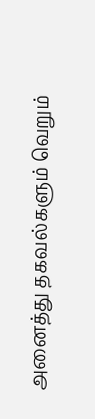அனைத்து தகவல்களும் வெறும்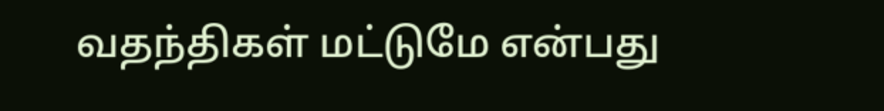வதந்திகள் மட்டுமே என்பது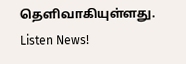தெளிவாகியுள்ளது.
Listen News!